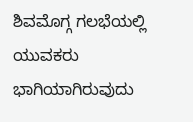ಶಿವಮೊಗ್ಗ ಗಲಭೆಯಲ್ಲಿ ಯುವಕರು ಭಾಗಿಯಾಗಿರುವುದು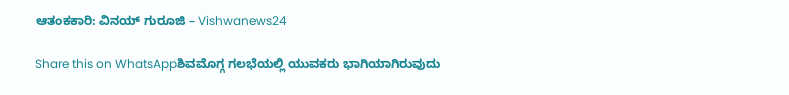ಆತಂಕಕಾರಿ: ವಿನಯ್ ಗುರೂಜಿ – Vishwanews24

Share this on WhatsAppಶಿವಮೊಗ್ಗ ಗಲಭೆಯಲ್ಲಿ ಯುವಕರು ಭಾಗಿಯಾಗಿರುವುದು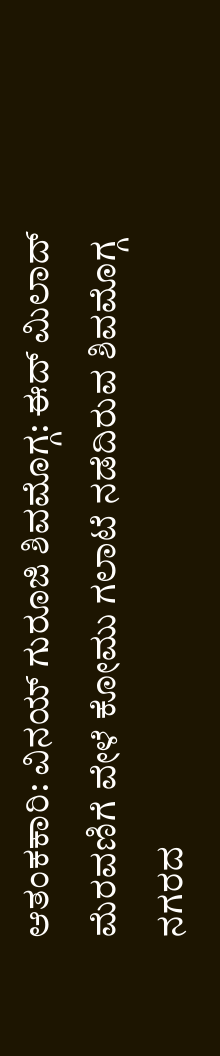ಆತಂಕಕಾರಿ: ವಿನಯ್ ಗುರೂಜಿ ಶಿವಮೊಗ್ಗ: ಈದ್ ಮಿಲಾದ್ ಮೆರವಣಿಗೆ ವೇಳೆ ಕೋಮು ಗಲಾಟೆ ನಡೆದಿರುವ ಶಿವಮೊಗ್ಗ ನಗರದ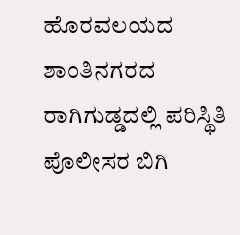ಹೊರವಲಯದ ಶಾಂತಿನಗರದ ರಾಗಿಗುಡ್ಡದಲ್ಲಿ ಪರಿಸ್ಥಿತಿ ಪೊಲೀಸರ ಬಿಗಿ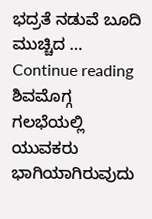ಭದ್ರತೆ ನಡುವೆ ಬೂದಿ ಮುಚ್ಚಿದ … Continue reading ಶಿವಮೊಗ್ಗ ಗಲಭೆಯಲ್ಲಿ ಯುವಕರು ಭಾಗಿಯಾಗಿರುವುದು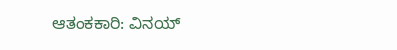ಆತಂಕಕಾರಿ: ವಿನಯ್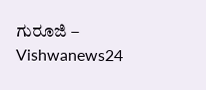ಗುರೂಜಿ – Vishwanews24